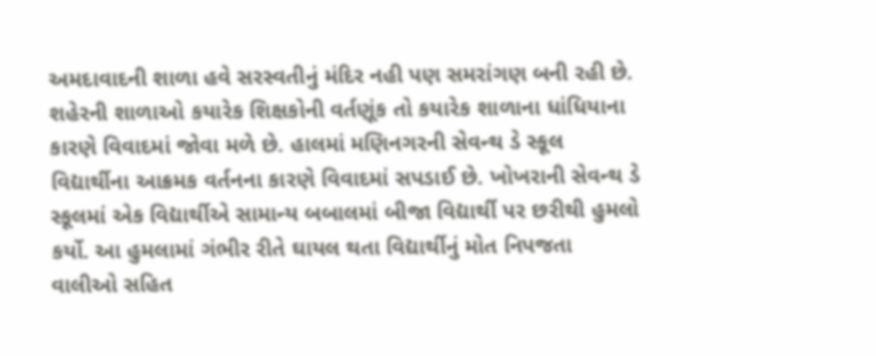અમદાવાદની શાળા હવે સરસ્વતીનું મંદિર નહી પણ સમરાંગણ બની રહી છે. શહેરની શાળાઓ કયારેક શિક્ષકોની વર્તણૂંક તો કયારેક શાળાના ધાંધિયાના કારણે વિવાદમાં જોવા મળે છે. હાલમાં મણિનગરની સેવન્થ ડે સ્કૂલ વિદ્યાર્થીના આક્રમક વર્તનના કારણે વિવાદમાં સપડાઈ છે. ખોખરાની સેવન્થ ડે સ્કૂલમાં એક વિદ્યાર્થીએ સામાન્ય બબાલમાં બીજા વિદ્યાર્થી પર છરીથી હુમલો કર્યો. આ હુમલામાં ગંભીર રીતે ઘાયલ થતા વિદ્યાર્થીનું મોત નિપજતા વાલીઓ સહિત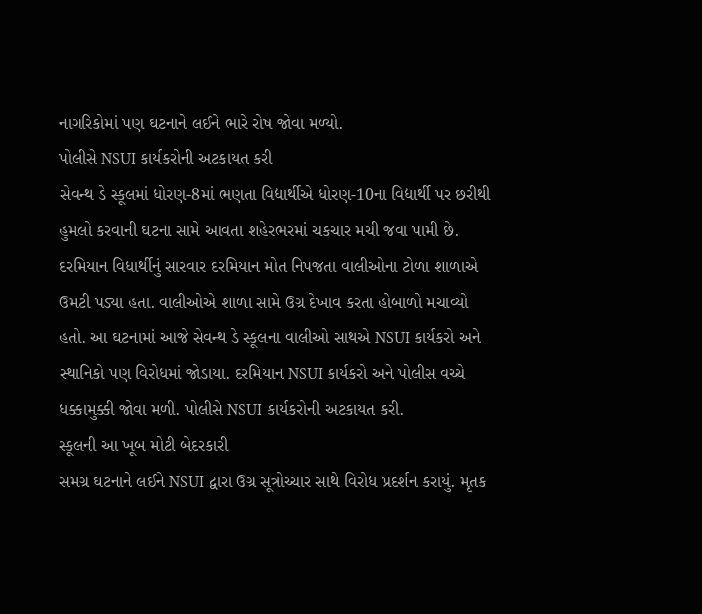નાગરિકોમાં પણ ઘટનાને લઈને ભારે રોષ જોવા મળ્યો.
પોલીસે NSUI કાર્યકરોની અટકાયત કરી
સેવન્થ ડે સ્કૂલમાં ધોરણ-8માં ભણતા વિદ્યાર્થીએ ધોરણ-10ના વિદ્યાર્થી પર છરીથી હુમલો કરવાની ઘટના સામે આવતા શહેરભરમાં ચકચાર મચી જવા પામી છે. દરમિયાન વિધાર્થીનું સારવાર દરમિયાન મોત નિપજતા વાલીઓના ટોળા શાળાએ ઉમટી પડ્યા હતા. વાલીઓએ શાળા સામે ઉગ્ર દેખાવ કરતા હોબાળો મચાવ્યો હતો. આ ઘટનામાં આજે સેવન્થ ડે સ્કૂલના વાલીઓ સાથએ NSUI કાર્યકરો અને સ્થાનિકો પણ વિરોધમાં જોડાયા. દરમિયાન NSUI કાર્યકરો અને પોલીસ વચ્ચે ધક્કામુક્કી જોવા મળી. પોલીસે NSUI કાર્યકરોની અટકાયત કરી.
સ્કૂલની આ ખૂબ મોટી બેદરકારી
સમગ્ર ઘટનાને લઈને NSUI દ્વારા ઉગ્ર સૂત્રોચ્ચાર સાથે વિરોધ પ્રદર્શન કરાયું. મૃતક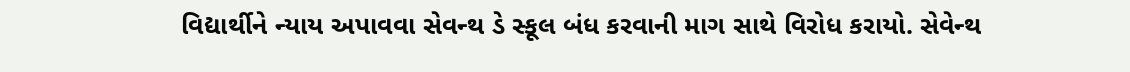વિદ્યાર્થીને ન્યાય અપાવવા સેવન્થ ડે સ્કૂલ બંધ કરવાની માગ સાથે વિરોધ કરાયો. સેવેન્થ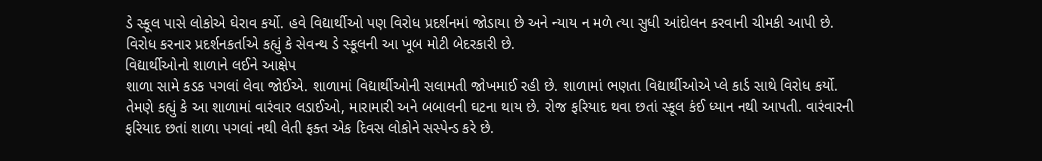ડે સ્કૂલ પાસે લોકોએ ઘેરાવ કર્યો. હવે વિદ્યાર્થીઓ પણ વિરોધ પ્રદર્શનમાં જોડાયા છે અને ન્યાય ન મળે ત્યા સુધી આંદોલન કરવાની ચીમકી આપી છે. વિરોધ કરનાર પ્રદર્શનકર્તાએ કહ્યું કે સેવન્થ ડે સ્કૂલની આ ખૂબ મોટી બેદરકારી છે.
વિદ્યાર્થીઓનો શાળાને લઈને આક્ષેપ
શાળા સામે કડક પગલાં લેવા જોઈએ. શાળામાં વિદ્યાર્થીઓની સલામતી જોખમાઈ રહી છે. શાળામાં ભણતા વિદ્યાર્થીઓએ પ્લે કાર્ડ સાથે વિરોધ કર્યો. તેમણે કહ્યું કે આ શાળામાં વારંવાર લડાઈઓ, મારામારી અને બબાલની ઘટના થાય છે. રોજ ફરિયાદ થવા છતાં સ્કૂલ કંઈ ધ્યાન નથી આપતી. વારંવારની ફરિયાદ છતાં શાળા પગલાં નથી લેતી ફક્ત એક દિવસ લોકોને સસ્પેન્ડ કરે છે.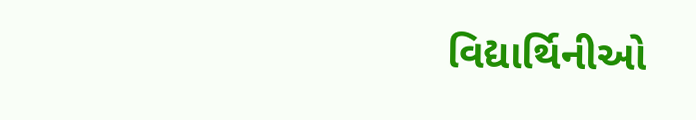વિદ્યાર્થિનીઓ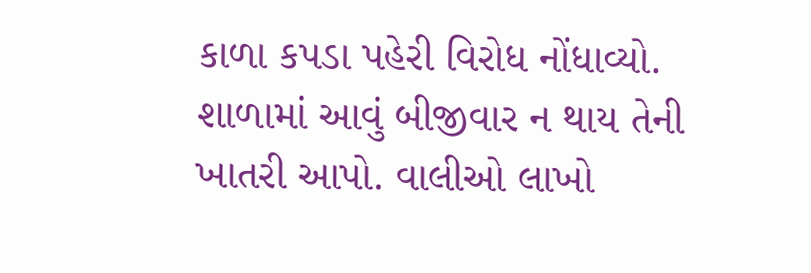કાળા કપડા પહેરી વિરોધ નોંધાવ્યો. શાળામાં આવું બીજીવાર ન થાય તેની ખાતરી આપો. વાલીઓ લાખો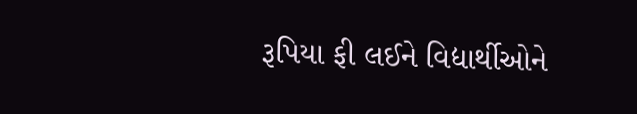રૂપિયા ફી લઈને વિદ્યાર્થીઓને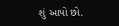શું આપો છો.